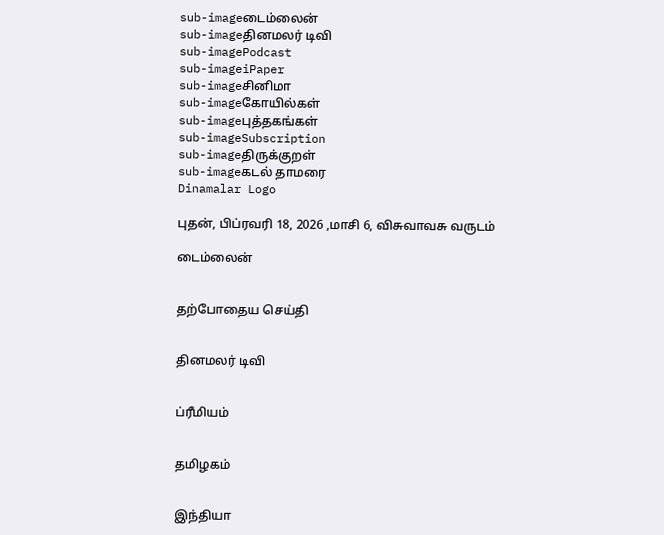sub-imageடைம்லைன்
sub-imageதினமலர் டிவி
sub-imagePodcast
sub-imageiPaper
sub-imageசினிமா
sub-imageகோயில்கள்
sub-imageபுத்தகங்கள்
sub-imageSubscription
sub-imageதிருக்குறள்
sub-imageகடல் தாமரை
Dinamalar Logo

புதன், பிப்ரவரி 18, 2026 ,மாசி 6, விசுவாவசு வருடம்

டைம்லைன்


தற்போதைய செய்தி


தினமலர் டிவி


ப்ரீமியம்


தமிழகம்


இந்தியா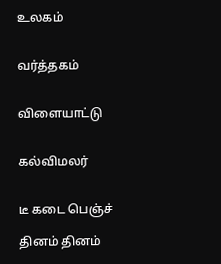உலகம்


வர்த்தகம்


விளையாட்டு


கல்விமலர்


டீ கடை பெஞ்ச்

தினம் தினம்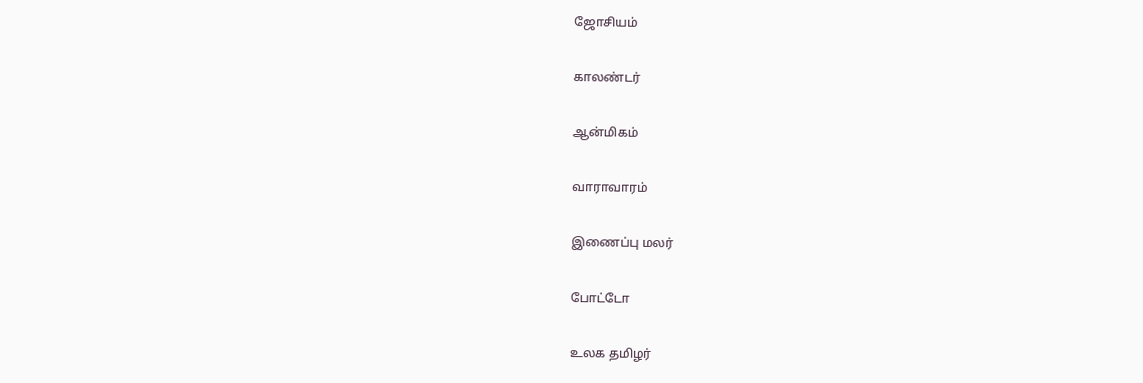ஜோசியம்


காலண்டர்


ஆன்மிகம்


வாராவாரம்


இணைப்பு மலர்


போட்டோ


உலக தமிழர்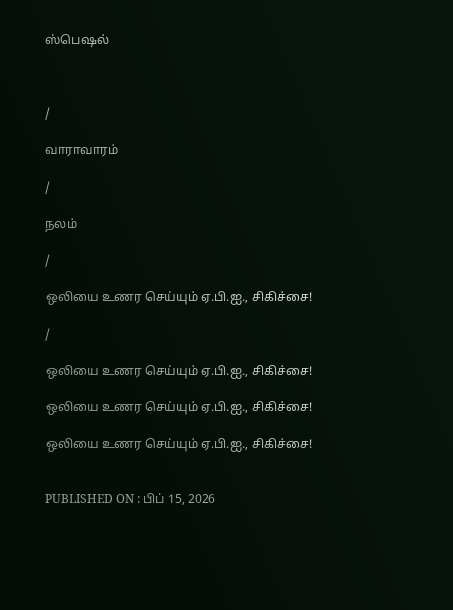ஸ்பெஷல்



/

வாராவாரம்

/

நலம்

/

ஒலியை உணர செய்யும் ஏ.பி.ஐ., சிகிச்சை!

/

ஒலியை உணர செய்யும் ஏ.பி.ஐ., சிகிச்சை!

ஒலியை உணர செய்யும் ஏ.பி.ஐ., சிகிச்சை!

ஒலியை உணர செய்யும் ஏ.பி.ஐ., சிகிச்சை!


PUBLISHED ON : பிப் 15, 2026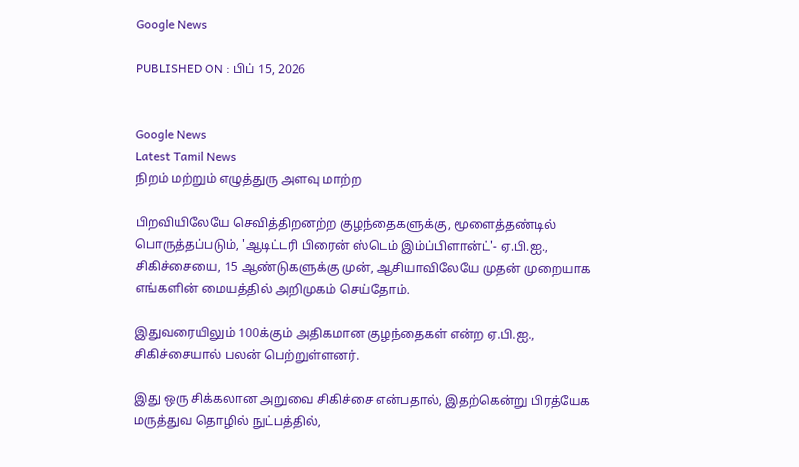Google News

PUBLISHED ON : பிப் 15, 2026


Google News
Latest Tamil News
நிறம் மற்றும் எழுத்துரு அளவு மாற்ற

பிறவியிலேயே செவித்திறனற்ற குழந்தைகளுக்கு, மூளைத்தண்டில் பொருத்தப்படும், 'ஆடிட்டரி பிரைன் ஸ்டெம் இம்ப்பிளான்ட்'- ஏ.பி.ஐ., சிகிச்சையை, 15 ஆண்டுகளுக்கு முன், ஆசியாவிலேயே முதன் முறையாக எங்களின் மையத்தில் அறிமுகம் செய்தோம்.

இதுவரையிலும் 100க்கும் அதிகமான குழந்தைகள் என்ற ஏ.பி.ஐ., சிகிச்சையால் பலன் பெற்றுள்ளனர்.

இது ஒரு சிக்கலான அறுவை சிகிச்சை என்பதால், இதற்கென்று பிரத்யேக மருத்துவ தொழில் நுட்பத்தில்,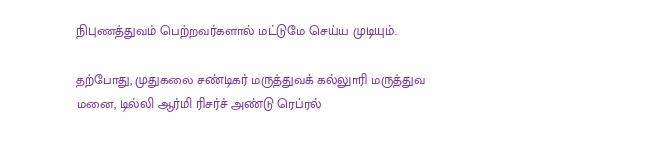நிபுணத்துவம் பெற்றவர்களால் மட்டுமே செய்ய முடியும்.

தற்போது, முதுகலை சண்டிகர் மருத்துவக் கல்லுாரி மருத்துவ மனை, டில்லி ஆர்மி ரிசர்ச் அண்டு ரெப்ரல்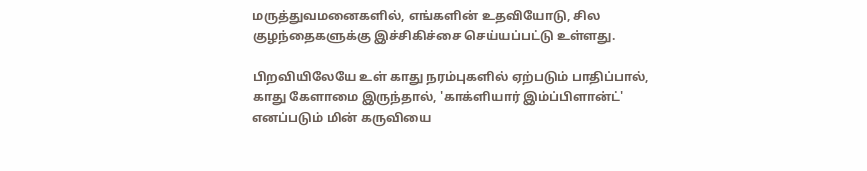மருத்துவமனைகளில், எங்களின் உதவியோடு, சில குழந்தைகளுக்கு இச்சிகிச்சை செய்யப்பட்டு உள்ளது.

பிறவியிலேயே உள் காது நரம்புகளில் ஏற்படும் பாதிப்பால், காது கேளாமை இருந்தால், 'காக்ளியார் இம்ப்பிளான்ட்' எனப்படும் மின் கருவியை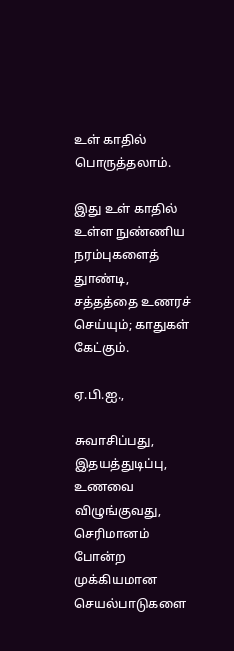உள் காதில் பொருத்தலாம்.

இது உள் காதில் உள்ள நுண்ணிய நரம்புகளைத் துாண்டி, சத்தத்தை உணரச் செய்யும்; காதுகள் கேட்கும்.

ஏ.பி.ஐ.,

சுவாசிப்பது, இதயத்துடிப்பு, உணவை விழுங்குவது, செரிமானம் போன்ற முக்கியமான செயல்பாடுகளை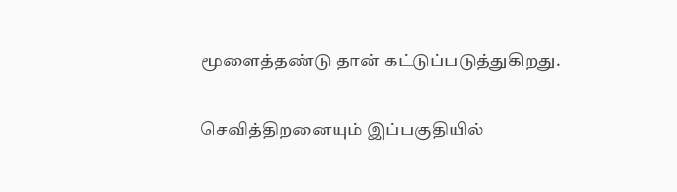மூளைத்தண்டு தான் கட்டுப்படுத்துகிறது.

செவித்திறனையும் இப்பகுதியில்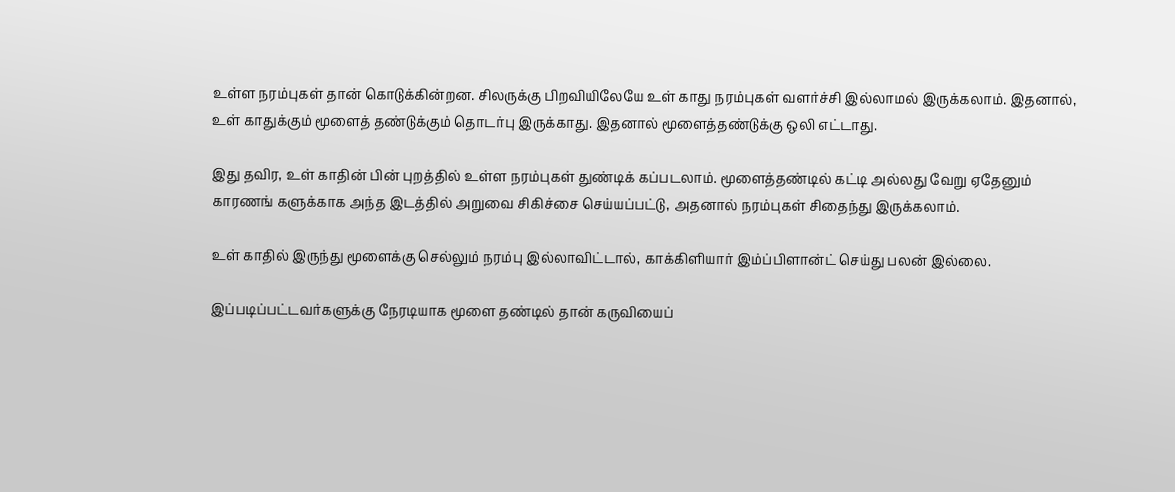உள்ள நரம்புகள் தான் கொடுக்கின்றன. சிலருக்கு பிறவியிலேயே உள் காது நரம்புகள் வளர்ச்சி இல்லாமல் இருக்கலாம். இதனால், உள் காதுக்கும் மூளைத் தண்டுக்கும் தொடர்பு இருக்காது. இதனால் மூளைத்தண்டுக்கு ஒலி எட்டாது.

இது தவிர, உள் காதின் பின் புறத்தில் உள்ள நரம்புகள் துண்டிக் கப்படலாம். மூளைத்தண்டில் கட்டி அல்லது வேறு ஏதேனும் காரணங் களுக்காக அந்த இடத்தில் அறுவை சிகிச்சை செய்யப்பட்டு, அதனால் நரம்புகள் சிதைந்து இருக்கலாம்.

உள் காதில் இருந்து மூளைக்கு செல்லும் நரம்பு இல்லாவிட்டால், காக்கிளியார் இம்ப்பிளான்ட் செய்து பலன் இல்லை.

இப்படிப்பட்டவர்களுக்கு நேரடியாக மூளை தண்டில் தான் கருவியைப்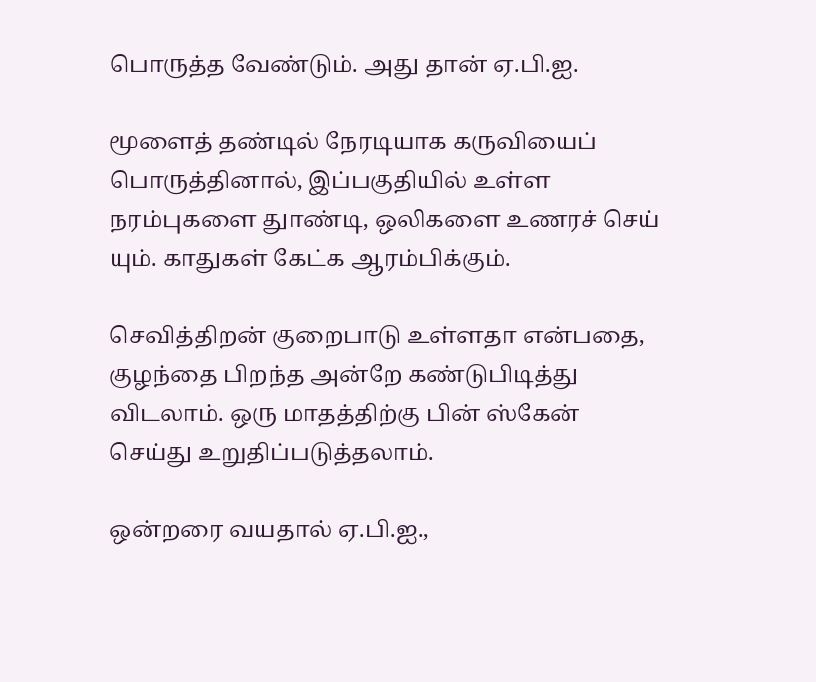பொருத்த வேண்டும். அது தான் ஏ.பி.ஐ.

மூளைத் தண்டில் நேரடியாக கருவியைப் பொருத்தினால், இப்பகுதியில் உள்ள நரம்புகளை துாண்டி, ஒலிகளை உணரச் செய் யும். காதுகள் கேட்க ஆரம்பிக்கும்.

செவித்திறன் குறைபாடு உள்ளதா என்பதை, குழந்தை பிறந்த அன்றே கண்டுபிடித்து விடலாம். ஒரு மாதத்திற்கு பின் ஸ்கேன் செய்து உறுதிப்படுத்தலாம்.

ஒன்றரை வயதால் ஏ.பி.ஐ.,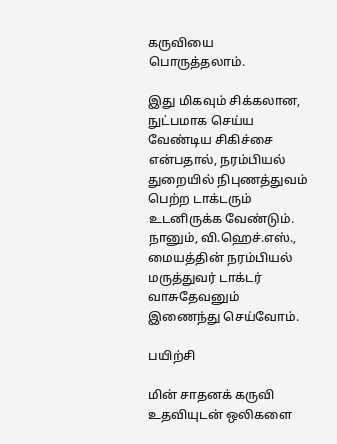கருவியை பொருத்தலாம்.

இது மிகவும் சிக்கலான, நுட்பமாக செய்ய வேண்டிய சிகிச்சை என்பதால், நரம்பியல் துறையில் நிபுணத்துவம் பெற்ற டாக்டரும் உடனிருக்க வேண்டும். நானும், வி.ஹெச்.எஸ்., மையத்தின் நரம்பியல் மருத்துவர் டாக்டர் வாசுதேவனும் இணைந்து செய்வோம்.

பயிற்சி

மின் சாதனக் கருவி உதவியுடன் ஒலிகளை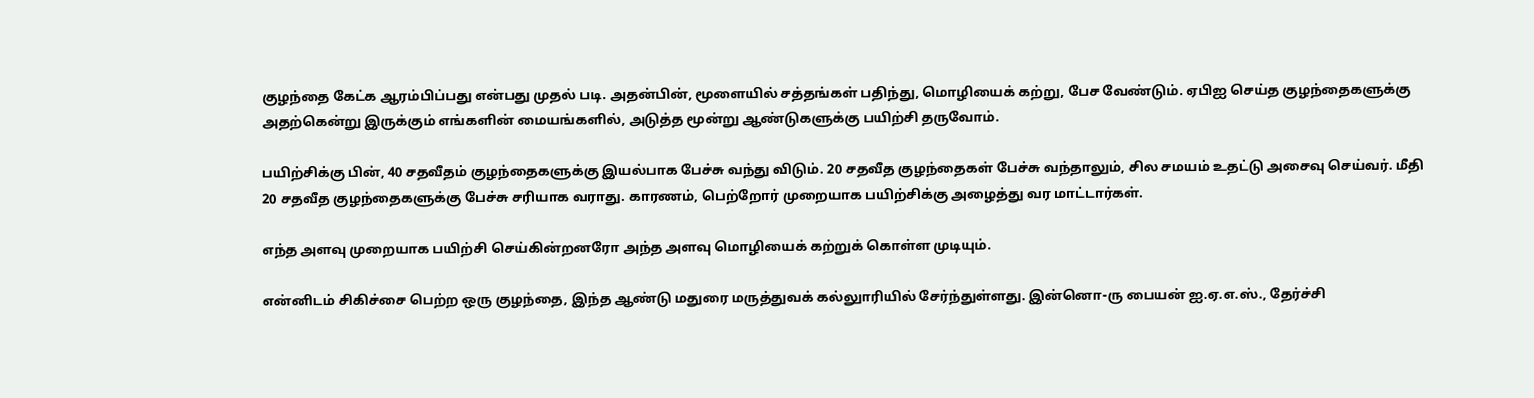குழந்தை கேட்க ஆரம்பிப்பது என்பது முதல் படி. அதன்பின், மூளையில் சத்தங்கள் பதிந்து, மொழியைக் கற்று, பேச வேண்டும். ஏபிஐ செய்த குழந்தைகளுக்கு அதற்கென்று இருக்கும் எங்களின் மையங்களில், அடுத்த மூன்று ஆண்டுகளுக்கு பயிற்சி தருவோம்.

பயிற்சிக்கு பின், 40 சதவீதம் குழந்தைகளுக்கு இயல்பாக பேச்சு வந்து விடும். 20 சதவீத குழந்தைகள் பேச்சு வந்தாலும், சில சமயம் உதட்டு அசைவு செய்வர். மீதி 20 சதவீத குழந்தைகளுக்கு பேச்சு சரியாக வராது. காரணம், பெற்றோர் முறையாக பயிற்சிக்கு அழைத்து வர மாட்டார்கள்.

எந்த அளவு முறையாக பயிற்சி செய்கின்றனரோ அந்த அளவு மொழியைக் கற்றுக் கொள்ள முடியும்.

என்னிடம் சிகிச்சை பெற்ற ஒரு குழந்தை, இந்த ஆண்டு மதுரை மருத்துவக் கல்லுாரியில் சேர்ந்துள்ளது. இன்னொ-ரு பையன் ஐ.ஏ.எ.ஸ்., தேர்ச்சி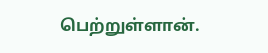பெற்றுள்ளான்.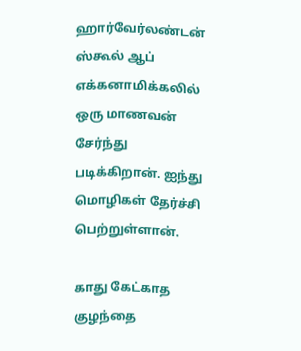ஹார்வேர்லண்டன் ஸ்கூல் ஆப் எக்கனாமிக்கலில் ஒரு மாணவன் சேர்ந்து படிக்கிறான். ஐந்து மொழிகள் தேர்ச்சி பெற்றுள்ளான்.

காது கேட்காத குழந்தை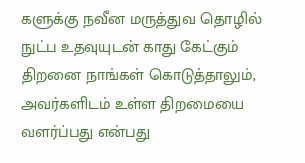களுக்கு நவீன மருத்துவ தொழில் நுட்ப உதவுயுடன் காது கேட்கும் திறனை நாங்கள் கொடுத்தாலும், அவர்களிடம் உள்ள திறமையை வளர்ப்பது என்பது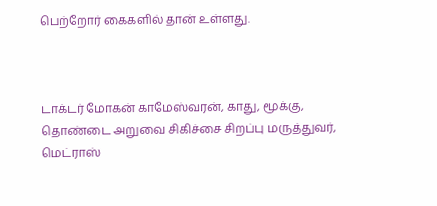பெற்றோர் கைகளில் தான் உள்ளது.



டாக்டர் மோகன் காமேஸ்வரன், காது, மூக்கு, தொண்டை அறுவை சிகிச்சை சிறப்பு மருத்துவர், மெட்ராஸ்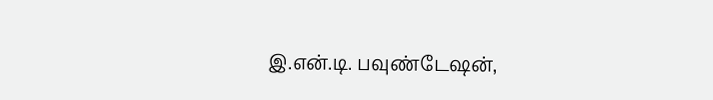இ.என்.டி. பவுண்டேஷன்,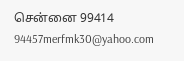சென்னை 99414 94457merfmk30@yahoo.com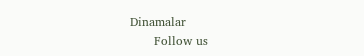Dinamalar
      Follow us